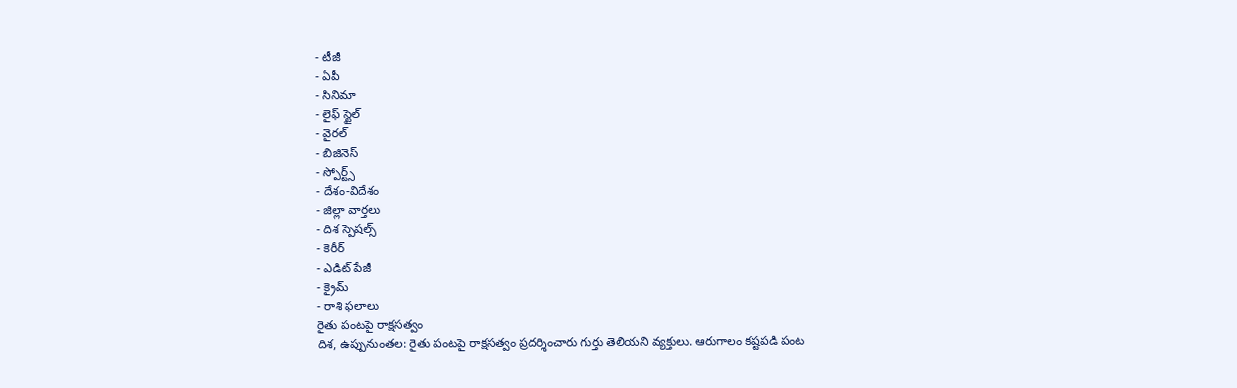- టీజీ
- ఏపీ
- సినిమా
- లైఫ్ స్టైల్
- వైరల్
- బిజినెస్
- స్పోర్ట్స్
- దేశం-విదేశం
- జిల్లా వార్తలు
- దిశ స్పెషల్స్
- కెరీర్
- ఎడిట్ పేజీ
- క్రైమ్
- రాశి ఫలాలు
రైతు పంటపై రాక్షసత్వం
దిశ, ఉప్పునుంతల: రైతు పంటపై రాక్షసత్వం ప్రదర్శించారు గుర్తు తెలియని వ్యక్తులు. ఆరుగాలం కష్టపడి పంట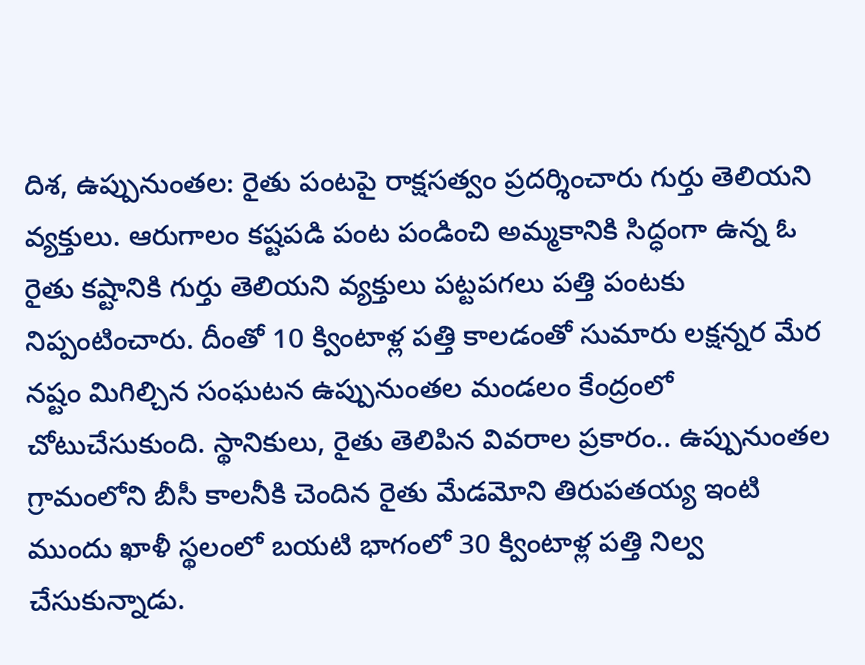దిశ, ఉప్పునుంతల: రైతు పంటపై రాక్షసత్వం ప్రదర్శించారు గుర్తు తెలియని వ్యక్తులు. ఆరుగాలం కష్టపడి పంట పండించి అమ్మకానికి సిద్ధంగా ఉన్న ఓ రైతు కష్టానికి గుర్తు తెలియని వ్యక్తులు పట్టపగలు పత్తి పంటకు నిప్పంటించారు. దీంతో 10 క్వింటాళ్ల పత్తి కాలడంతో సుమారు లక్షన్నర మేర నష్టం మిగిల్చిన సంఘటన ఉప్పునుంతల మండలం కేంద్రంలో చోటుచేసుకుంది. స్థానికులు, రైతు తెలిపిన వివరాల ప్రకారం.. ఉప్పునుంతల గ్రామంలోని బీసీ కాలనీకి చెందిన రైతు మేడమోని తిరుపతయ్య ఇంటి ముందు ఖాళీ స్థలంలో బయటి భాగంలో 30 క్వింటాళ్ల పత్తి నిల్వ చేసుకున్నాడు.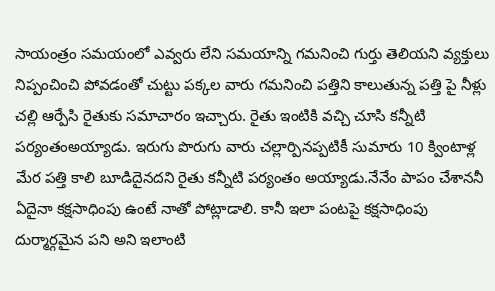సాయంత్రం సమయంలో ఎవ్వరు లేని సమయాన్ని గమనించి గుర్తు తెలియని వ్యక్తులు నిప్పంచించి పోవడంతో చుట్టు పక్కల వారు గమనించి పత్తిని కాలుతున్న పత్తి పై నీళ్లు చల్లి ఆర్పేసి రైతుకు సమాచారం ఇచ్చారు. రైతు ఇంటికి వచ్చి చూసి కన్నీటి పర్యంతంఅయ్యాడు. ఇరుగు పొరుగు వారు చల్లార్పినప్పటికీ సుమారు 10 క్వింటాళ్ల మేర పత్తి కాలి బూడిదైనదని రైతు కన్నీటి పర్యంతం అయ్యాడు.నేనేం పాపం చేశాననీ ఏదైనా కక్షసాధింపు ఉంటే నాతో పోట్లాడాలి. కానీ ఇలా పంటపై కక్షసాధింపు దుర్మార్గమైన పని అని ఇలాంటి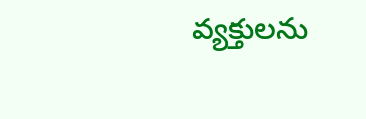వ్యక్తులను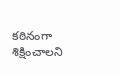కఠినంగా శిక్షించాలని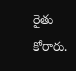రైతు కోరారు.